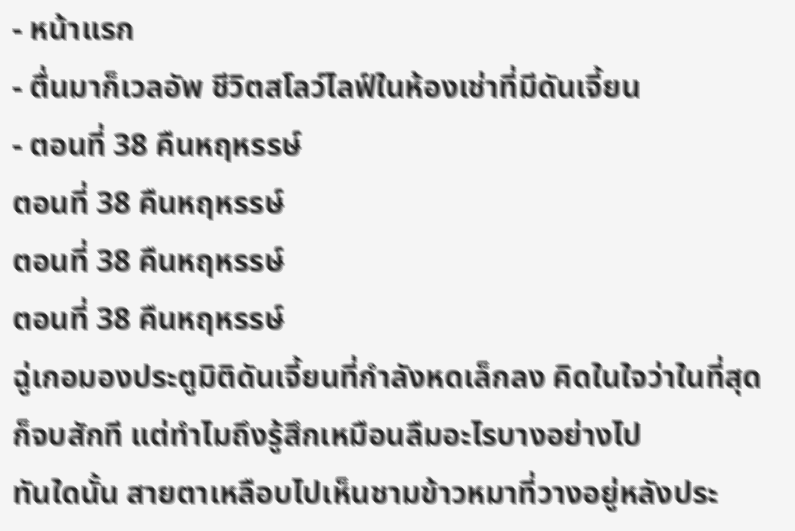- หน้าแรก
- ตื่นมาก็เวลอัพ ชีวิตสโลว์ไลฟ์ในห้องเช่าที่มีดันเจี้ยน
- ตอนที่ 38 คืนหฤหรรษ์
ตอนที่ 38 คืนหฤหรรษ์
ตอนที่ 38 คืนหฤหรรษ์
ตอนที่ 38 คืนหฤหรรษ์
ฉู่เกอมองประตูมิติดันเจี้ยนที่กำลังหดเล็กลง คิดในใจว่าในที่สุดก็จบสักที แต่ทำไมถึงรู้สึกเหมือนลืมอะไรบางอย่างไป
ทันใดนั้น สายตาเหลือบไปเห็นชามข้าวหมาที่วางอยู่หลังประ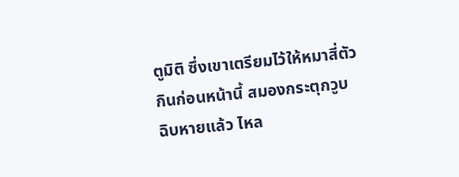ตูมิติ ซึ่งเขาเตรียมไว้ให้หมาสี่ตัวกินก่อนหน้านี้ สมองกระตุกวูบ
ฉิบหายแล้ว ไหล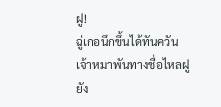ฝู!
ฉู่เกอนึกขึ้นได้ทันควัน เจ้าหมาพันทางชื่อไหลฝูยัง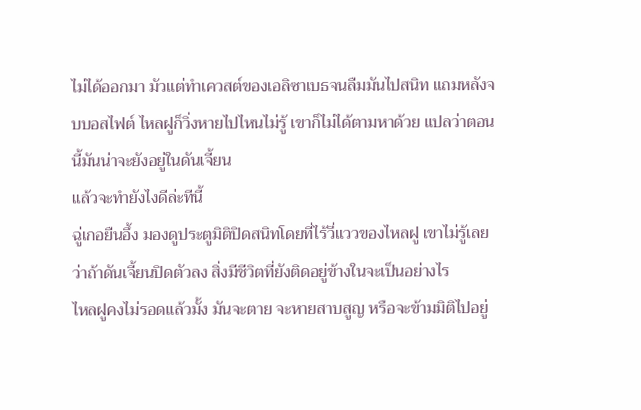ไม่ได้ออกมา มัวแต่ทำเควสต์ของเอลิซาเบธจนลืมมันไปสนิท แถมหลังจบบอสไฟต์ ไหลฝูก็วิ่งหายไปไหนไม่รู้ เขาก็ไม่ได้ตามหาด้วย แปลว่าตอนนี้มันน่าจะยังอยู่ในดันเจี้ยน
แล้วจะทำยังไงดีล่ะทีนี้
ฉู่เกอยืนอึ้ง มองดูประตูมิติปิดสนิทโดยที่ไร้วี่แววของไหลฝู เขาไม่รู้เลยว่าถ้าดันเจี้ยนปิดตัวลง สิ่งมีชีวิตที่ยังติดอยู่ข้างในจะเป็นอย่างไร
ไหลฝูคงไม่รอดแล้วมั้ง มันจะตาย จะหายสาบสูญ หรือจะข้ามมิติไปอยู่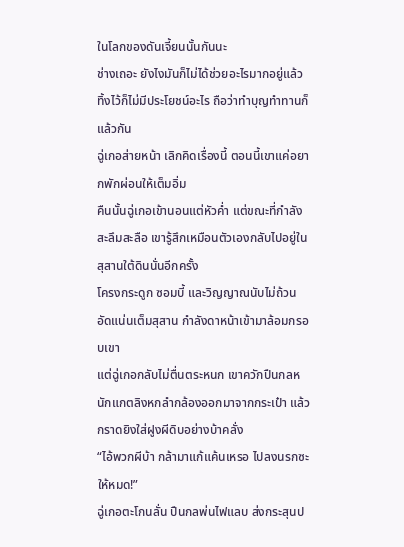ในโลกของดันเจี้ยนนั้นกันนะ
ช่างเถอะ ยังไงมันก็ไม่ได้ช่วยอะไรมากอยู่แล้ว ทิ้งไว้ก็ไม่มีประโยชน์อะไร ถือว่าทำบุญทำทานก็แล้วกัน
ฉู่เกอส่ายหน้า เลิกคิดเรื่องนี้ ตอนนี้เขาแค่อยากพักผ่อนให้เต็มอิ่ม
คืนนั้นฉู่เกอเข้านอนแต่หัวค่ำ แต่ขณะที่กำลังสะลึมสะลือ เขารู้สึกเหมือนตัวเองกลับไปอยู่ในสุสานใต้ดินนั่นอีกครั้ง
โครงกระดูก ซอมบี้ และวิญญาณนับไม่ถ้วน อัดแน่นเต็มสุสาน กำลังดาหน้าเข้ามาล้อมกรอบเขา
แต่ฉู่เกอกลับไม่ตื่นตระหนก เขาควักปืนกลหนักแกตลิงหกลำกล้องออกมาจากกระเป๋า แล้วกราดยิงใส่ฝูงผีดิบอย่างบ้าคลั่ง
“ไอ้พวกผีบ้า กล้ามาแก้แค้นเหรอ ไปลงนรกซะให้หมด!”
ฉู่เกอตะโกนลั่น ปืนกลพ่นไฟแลบ ส่งกระสุนป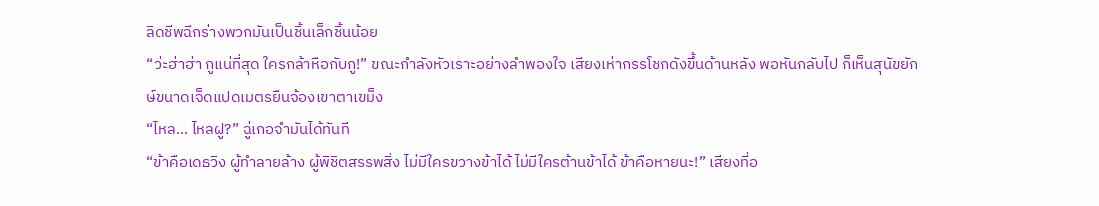ลิดชีพฉีกร่างพวกมันเป็นชิ้นเล็กชิ้นน้อย
“ว่ะฮ่าฮ่า กูแน่ที่สุด ใครกล้าหือกับกู!” ขณะกำลังหัวเราะอย่างลำพองใจ เสียงเห่ากรรโชกดังขึ้นด้านหลัง พอหันกลับไป ก็เห็นสุนัขยักษ์ขนาดเจ็ดแปดเมตรยืนจ้องเขาตาเขม็ง
“ไหล... ไหลฝู?” ฉู่เกอจำมันได้ทันที
“ข้าคือเดธวิง ผู้ทำลายล้าง ผู้พิชิตสรรพสิ่ง ไม่มีใครขวางข้าได้ ไม่มีใครต้านข้าได้ ข้าคือหายนะ!” เสียงที่อ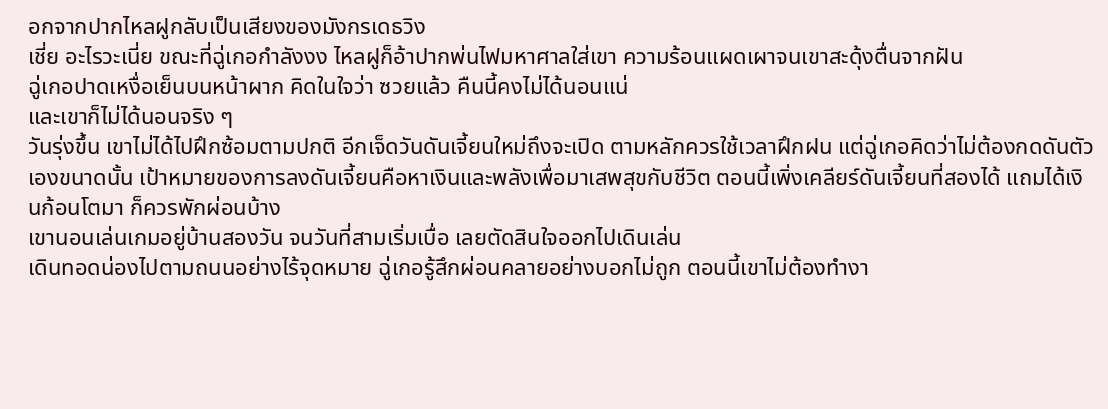อกจากปากไหลฝูกลับเป็นเสียงของมังกรเดธวิง
เชี่ย อะไรวะเนี่ย ขณะที่ฉู่เกอกำลังงง ไหลฝูก็อ้าปากพ่นไฟมหาศาลใส่เขา ความร้อนแผดเผาจนเขาสะดุ้งตื่นจากฝัน
ฉู่เกอปาดเหงื่อเย็นบนหน้าผาก คิดในใจว่า ซวยแล้ว คืนนี้คงไม่ได้นอนแน่
และเขาก็ไม่ได้นอนจริง ๆ
วันรุ่งขึ้น เขาไม่ได้ไปฝึกซ้อมตามปกติ อีกเจ็ดวันดันเจี้ยนใหม่ถึงจะเปิด ตามหลักควรใช้เวลาฝึกฝน แต่ฉู่เกอคิดว่าไม่ต้องกดดันตัวเองขนาดนั้น เป้าหมายของการลงดันเจี้ยนคือหาเงินและพลังเพื่อมาเสพสุขกับชีวิต ตอนนี้เพิ่งเคลียร์ดันเจี้ยนที่สองได้ แถมได้เงินก้อนโตมา ก็ควรพักผ่อนบ้าง
เขานอนเล่นเกมอยู่บ้านสองวัน จนวันที่สามเริ่มเบื่อ เลยตัดสินใจออกไปเดินเล่น
เดินทอดน่องไปตามถนนอย่างไร้จุดหมาย ฉู่เกอรู้สึกผ่อนคลายอย่างบอกไม่ถูก ตอนนี้เขาไม่ต้องทำงา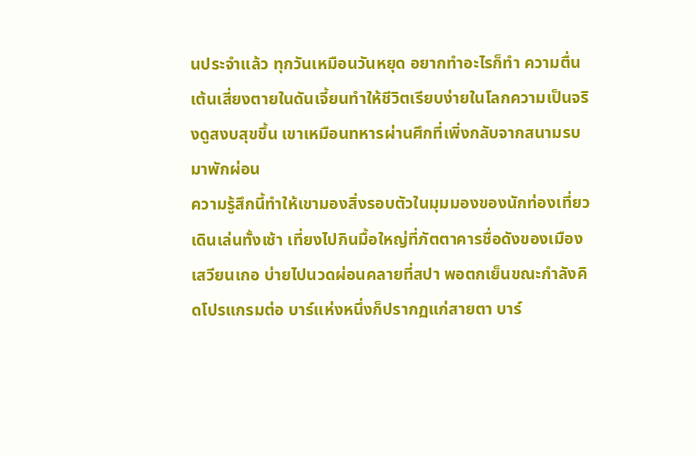นประจำแล้ว ทุกวันเหมือนวันหยุด อยากทำอะไรก็ทำ ความตื่นเต้นเสี่ยงตายในดันเจี้ยนทำให้ชีวิตเรียบง่ายในโลกความเป็นจริงดูสงบสุขขึ้น เขาเหมือนทหารผ่านศึกที่เพิ่งกลับจากสนามรบมาพักผ่อน
ความรู้สึกนี้ทำให้เขามองสิ่งรอบตัวในมุมมองของนักท่องเที่ยว
เดินเล่นทั้งเช้า เที่ยงไปกินมื้อใหญ่ที่ภัตตาคารชื่อดังของเมืองเสวียนเกอ บ่ายไปนวดผ่อนคลายที่สปา พอตกเย็นขณะกำลังคิดโปรแกรมต่อ บาร์แห่งหนึ่งก็ปรากฏแก่สายตา บาร์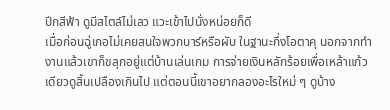ปีกสีฟ้า ดูมีสไตล์ไม่เลว แวะเข้าไปนั่งหน่อยก็ดี
เมื่อก่อนฉู่เกอไม่เคยสนใจพวกบาร์หรือผับ ในฐานะกึ่งโอตาคุ นอกจากทำงานแล้วเขาก็ขลุกอยู่แต่บ้านเล่นเกม การจ่ายเงินหลักร้อยเพื่อเหล้าแก้วเดียวดูสิ้นเปลืองเกินไป แต่ตอนนี้เขาอยากลองอะไรใหม่ ๆ ดูบ้าง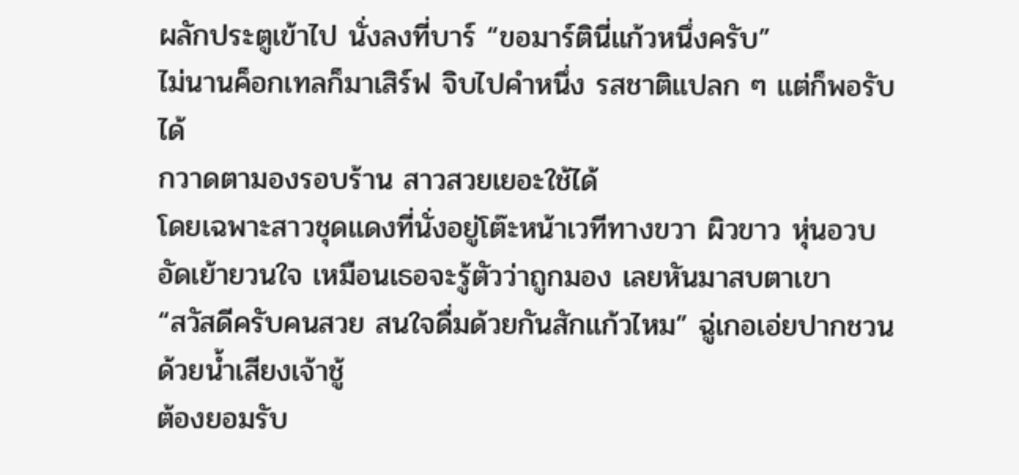ผลักประตูเข้าไป นั่งลงที่บาร์ “ขอมาร์ตินี่แก้วหนึ่งครับ”
ไม่นานค็อกเทลก็มาเสิร์ฟ จิบไปคำหนึ่ง รสชาติแปลก ๆ แต่ก็พอรับได้
กวาดตามองรอบร้าน สาวสวยเยอะใช้ได้
โดยเฉพาะสาวชุดแดงที่นั่งอยู่โต๊ะหน้าเวทีทางขวา ผิวขาว หุ่นอวบอัดเย้ายวนใจ เหมือนเธอจะรู้ตัวว่าถูกมอง เลยหันมาสบตาเขา
“สวัสดีครับคนสวย สนใจดื่มด้วยกันสักแก้วไหม” ฉู่เกอเอ่ยปากชวนด้วยน้ำเสียงเจ้าชู้
ต้องยอมรับ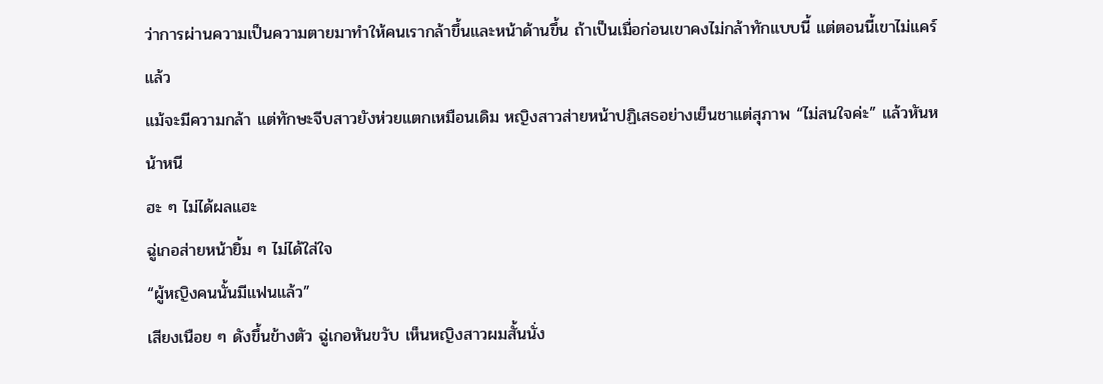ว่าการผ่านความเป็นความตายมาทำให้คนเรากล้าขึ้นและหน้าด้านขึ้น ถ้าเป็นเมื่อก่อนเขาคงไม่กล้าทักแบบนี้ แต่ตอนนี้เขาไม่แคร์แล้ว
แม้จะมีความกล้า แต่ทักษะจีบสาวยังห่วยแตกเหมือนเดิม หญิงสาวส่ายหน้าปฏิเสธอย่างเย็นชาแต่สุภาพ “ไม่สนใจค่ะ” แล้วหันหน้าหนี
ฮะ ๆ ไม่ได้ผลแฮะ
ฉู่เกอส่ายหน้ายิ้ม ๆ ไม่ได้ใส่ใจ
“ผู้หญิงคนนั้นมีแฟนแล้ว”
เสียงเนือย ๆ ดังขึ้นข้างตัว ฉู่เกอหันขวับ เห็นหญิงสาวผมสั้นนั่ง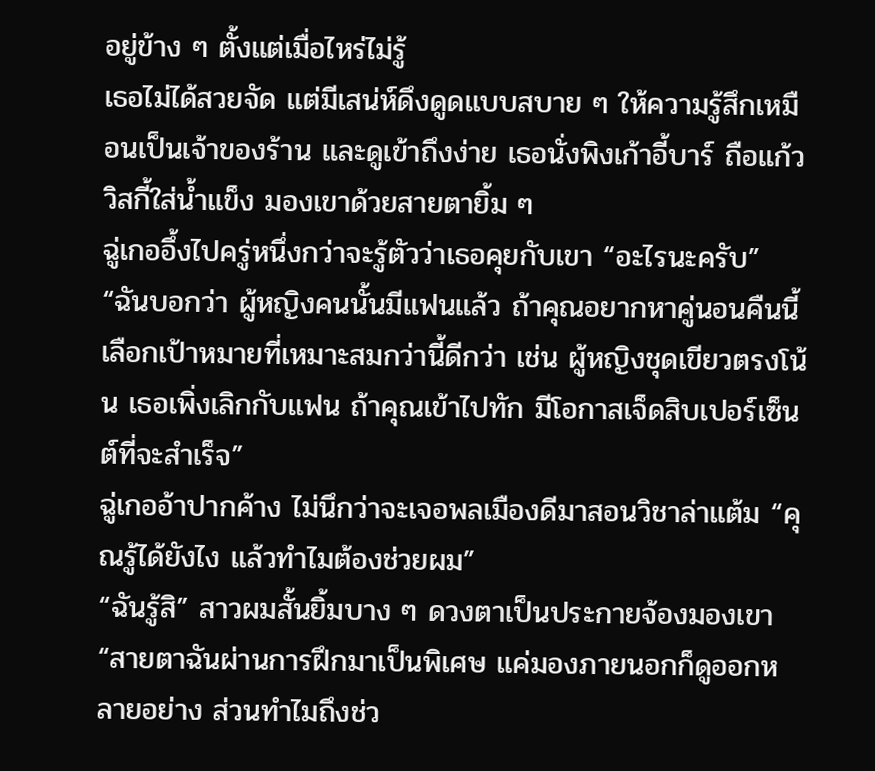อยู่ข้าง ๆ ตั้งแต่เมื่อไหร่ไม่รู้
เธอไม่ได้สวยจัด แต่มีเสน่ห์ดึงดูดแบบสบาย ๆ ให้ความรู้สึกเหมือนเป็นเจ้าของร้าน และดูเข้าถึงง่าย เธอนั่งพิงเก้าอี้บาร์ ถือแก้ววิสกี้ใส่น้ำแข็ง มองเขาด้วยสายตายิ้ม ๆ
ฉู่เกออึ้งไปครู่หนึ่งกว่าจะรู้ตัวว่าเธอคุยกับเขา “อะไรนะครับ”
“ฉันบอกว่า ผู้หญิงคนนั้นมีแฟนแล้ว ถ้าคุณอยากหาคู่นอนคืนนี้ เลือกเป้าหมายที่เหมาะสมกว่านี้ดีกว่า เช่น ผู้หญิงชุดเขียวตรงโน้น เธอเพิ่งเลิกกับแฟน ถ้าคุณเข้าไปทัก มีโอกาสเจ็ดสิบเปอร์เซ็นต์ที่จะสำเร็จ”
ฉู่เกออ้าปากค้าง ไม่นึกว่าจะเจอพลเมืองดีมาสอนวิชาล่าแต้ม “คุณรู้ได้ยังไง แล้วทำไมต้องช่วยผม”
“ฉันรู้สิ” สาวผมสั้นยิ้มบาง ๆ ดวงตาเป็นประกายจ้องมองเขา “สายตาฉันผ่านการฝึกมาเป็นพิเศษ แค่มองภายนอกก็ดูออกหลายอย่าง ส่วนทำไมถึงช่ว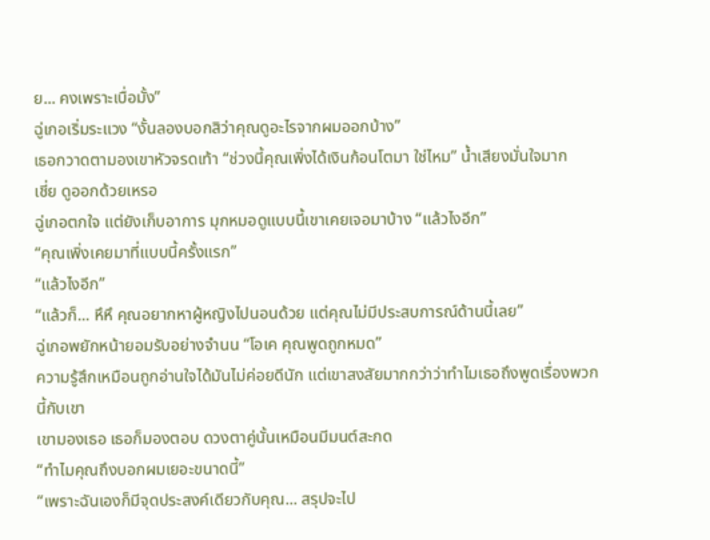ย... คงเพราะเบื่อมั้ง”
ฉู่เกอเริ่มระแวง “งั้นลองบอกสิว่าคุณดูอะไรจากผมออกบ้าง”
เธอกวาดตามองเขาหัวจรดเท้า “ช่วงนี้คุณเพิ่งได้เงินก้อนโตมา ใช่ไหม” น้ำเสียงมั่นใจมาก
เชี่ย ดูออกด้วยเหรอ
ฉู่เกอตกใจ แต่ยังเก็บอาการ มุกหมอดูแบบนี้เขาเคยเจอมาบ้าง “แล้วไงอีก”
“คุณเพิ่งเคยมาที่แบบนี้ครั้งแรก”
“แล้วไงอีก”
“แล้วก็... หึหึ คุณอยากหาผู้หญิงไปนอนด้วย แต่คุณไม่มีประสบการณ์ด้านนี้เลย”
ฉู่เกอพยักหน้ายอมรับอย่างจำนน “โอเค คุณพูดถูกหมด”
ความรู้สึกเหมือนถูกอ่านใจได้มันไม่ค่อยดีนัก แต่เขาสงสัยมากกว่าว่าทำไมเธอถึงพูดเรื่องพวกนี้กับเขา
เขามองเธอ เธอก็มองตอบ ดวงตาคู่นั้นเหมือนมีมนต์สะกด
“ทำไมคุณถึงบอกผมเยอะขนาดนี้”
“เพราะฉันเองก็มีจุดประสงค์เดียวกับคุณ... สรุปจะไป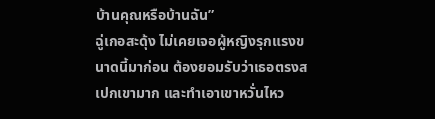บ้านคุณหรือบ้านฉัน”
ฉู่เกอสะดุ้ง ไม่เคยเจอผู้หญิงรุกแรงขนาดนี้มาก่อน ต้องยอมรับว่าเธอตรงสเปกเขามาก และทำเอาเขาหวั่นไหว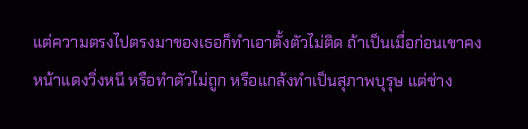แต่ความตรงไปตรงมาของเธอก็ทำเอาตั้งตัวไม่ติด ถ้าเป็นเมื่อก่อนเขาคงหน้าแดงวิ่งหนี หรือทำตัวไม่ถูก หรือแกล้งทำเป็นสุภาพบุรุษ แต่ช่าง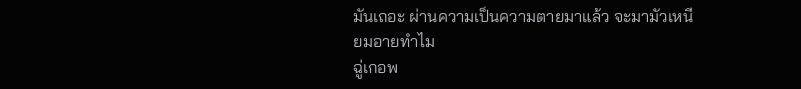มันเถอะ ผ่านความเป็นความตายมาแล้ว จะมามัวเหนียมอายทำไม
ฉู่เกอพ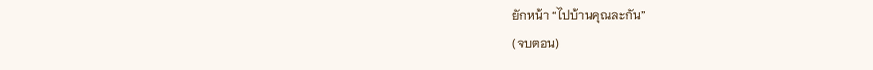ยักหน้า “ไปบ้านคุณละกัน”
(จบตอน)